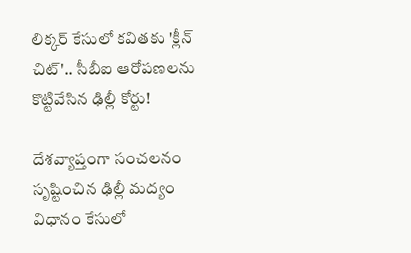లిక్కర్ కేసులో కవితకు 'క్లీన్ చిట్'.. సీబీఐ ఆరోపణలను కొట్టివేసిన ఢిల్లీ కోర్టు!

దేశవ్యాప్తంగా సంచలనం సృష్టించిన ఢిల్లీ మద్యం విధానం కేసులో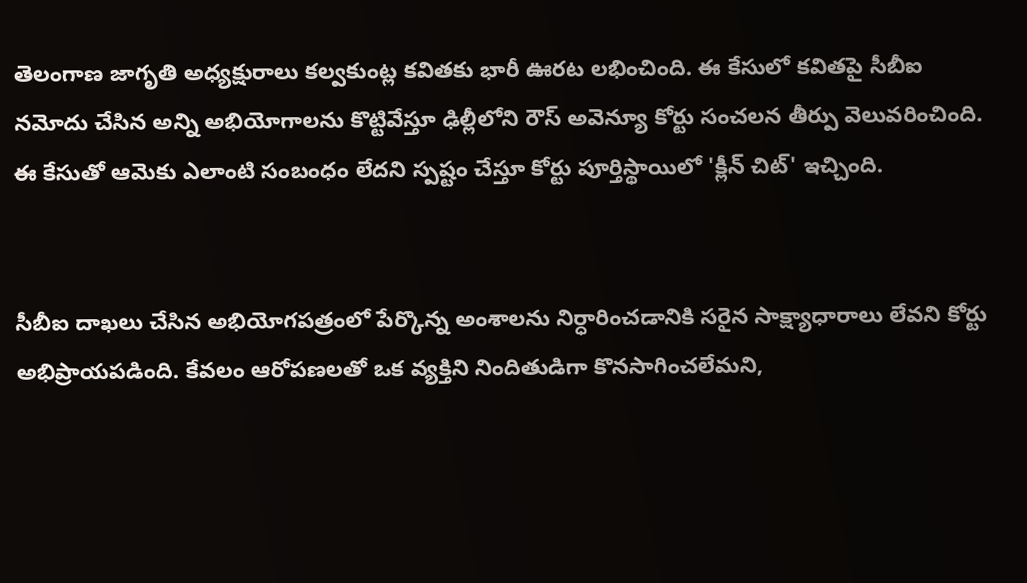తెలంగాణ జాగృతి అధ్యక్షురాలు కల్వకుంట్ల కవితకు భారీ ఊరట లభించింది. ఈ కేసులో కవితపై సీబీఐ నమోదు చేసిన అన్ని అభియోగాలను కొట్టివేస్తూ ఢిల్లీలోని రౌస్ అవెన్యూ కోర్టు సంచలన తీర్పు వెలువరించింది. ఈ కేసుతో ఆమెకు ఎలాంటి సంబంధం లేదని స్పష్టం చేస్తూ కోర్టు పూర్తిస్థాయిలో 'క్లీన్ చిట్' ఇచ్చింది.


సీబీఐ దాఖలు చేసిన అభియోగపత్రంలో పేర్కొన్న అంశాలను నిర్ధారించడానికి సరైన సాక్ష్యాధారాలు లేవని కోర్టు అభిప్రాయపడింది. కేవలం ఆరోపణలతో ఒక వ్యక్తిని నిందితుడిగా కొనసాగించలేమని,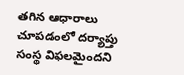తగిన ఆధారాలు చూపడంలో దర్యాప్తు సంస్థ విఫలమైందని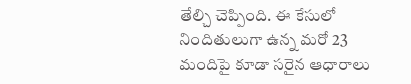తేల్చి చెప్పింది. ఈ కేసులో నిందితులుగా ఉన్న మరో 23 మందిపై కూడా సరైన ఆధారాలు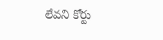లేవని కోర్టు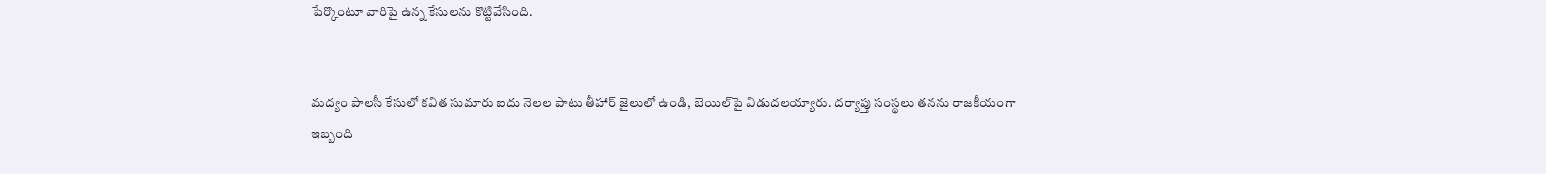పేర్కొంటూ వారిపై ఉన్న కేసులను కొట్టివేసింది.


మద్యం పాలసీ కేసులో కవిత సుమారు ఐదు నెలల పాటు తీహార్ జైలులో ఉండి, బెయిల్‌పై విడుదలయ్యారు. దర్యాప్తు సంస్థలు తనను రాజకీయంగా ఇబ్బంది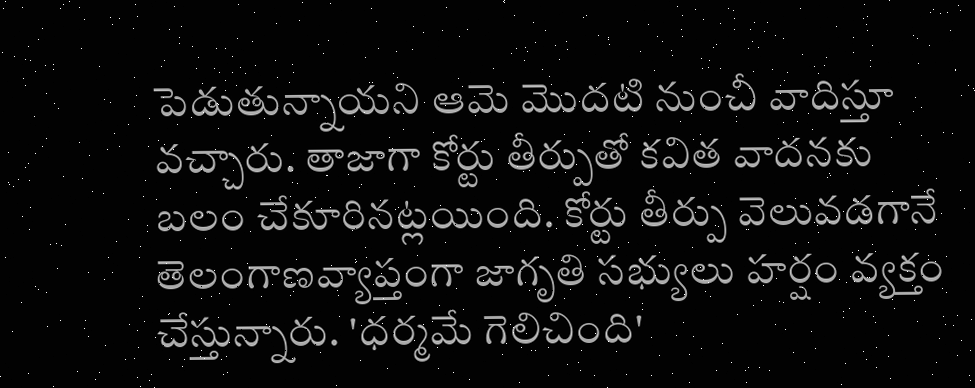పెడుతున్నాయని ఆమె మొదటి నుంచీ వాదిస్తూ వచ్చారు. తాజాగా కోర్టు తీర్పుతో కవిత వాదనకు బలం చేకూరినట్లయింది. కోర్టు తీర్పు వెలువడగానే తెలంగాణవ్యాప్తంగా జాగృతి సభ్యులు హర్షం వ్యక్తం చేస్తున్నారు. 'ధర్మమే గెలిచింది'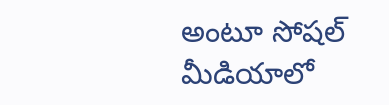అంటూ సోషల్ మీడియాలో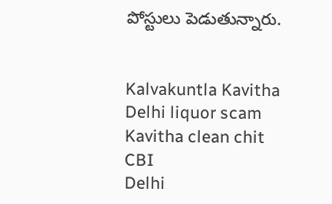పోస్టులు పెడుతున్నారు.


Kalvakuntla Kavitha
Delhi liquor scam
Kavitha clean chit
CBI
Delhi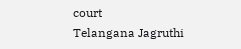court
Telangana Jagruthi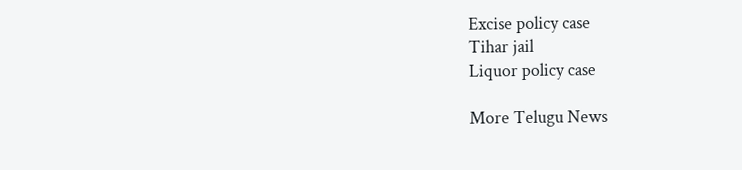Excise policy case
Tihar jail
Liquor policy case

More Telugu News